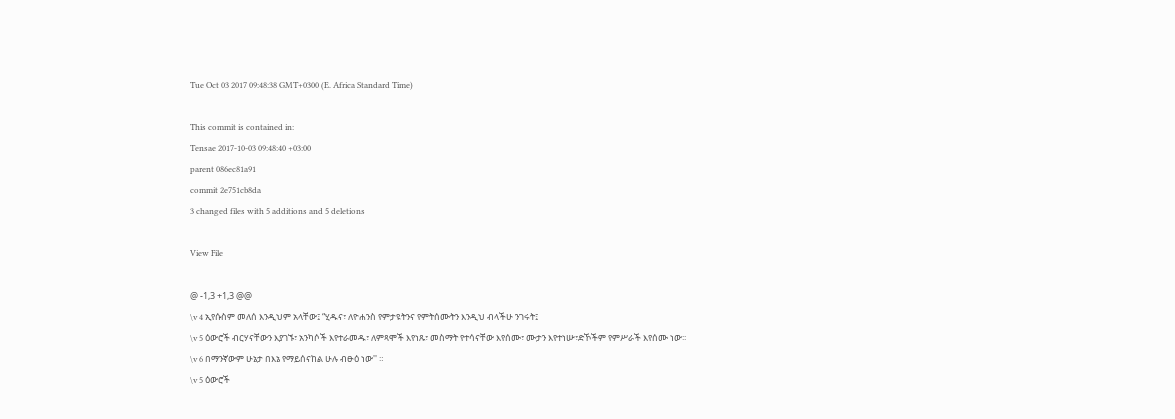Tue Oct 03 2017 09:48:38 GMT+0300 (E. Africa Standard Time)

This commit is contained in:
Tensae 2017-10-03 09:48:40 +03:00
parent 086ec81a91
commit 2e751cb8da
3 changed files with 5 additions and 5 deletions

View File

@ -1,3 +1,3 @@
\v 4 ኢየሱስም መለሰ እንዲህም አላቸው፤ “ሂዱና፣ ለዮሐንስ የምታዩትንና የምትሰሙትን እንዲህ ብላችሁ ንገሩት፤
\v 5 ዕውሮች ብርሃናቸውን እያገኙ፣ አንካሶች እየተራመዱ፣ ለምጻሞች እየነጹ፣ መስማት የተሳናቸው እየሰሙ፣ ሙታን እየተነሡ፣ድኾችም የምሥራች እየሰሙ ነው፡፡
\v 6 በማንኛውም ሁኔታ በእኔ የማይሰናከል ሁሉ ብፁዕ ነው'' ።
\v 5 ዕውሮች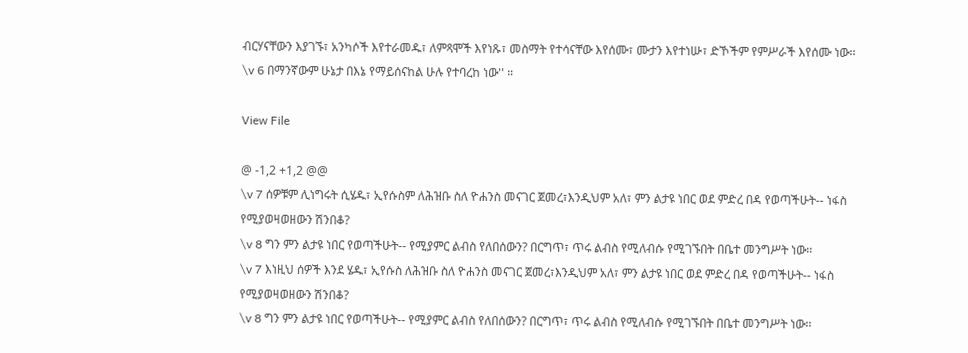ብርሃናቸውን እያገኙ፣ አንካሶች እየተራመዱ፣ ለምጻሞች እየነጹ፣ መስማት የተሳናቸው እየሰሙ፣ ሙታን እየተነሡ፣ ድኾችም የምሥራች እየሰሙ ነው፡፡
\v 6 በማንኛውም ሁኔታ በእኔ የማይሰናከል ሁሉ የተባረከ ነው'' ።

View File

@ -1,2 +1,2 @@
\v 7 ሰዎቹም ሊነግሩት ሲሄዱ፣ ኢየሱስም ለሕዝቡ ስለ ዮሐንስ መናገር ጀመረ፣እንዲህም አለ፣ ምን ልታዩ ነበር ወደ ምድረ በዳ የወጣችሁት-- ነፋስ የሚያወዛወዘውን ሽንበቆ?
\v 8 ግን ምን ልታዩ ነበር የወጣችሁት-- የሚያምር ልብስ የለበሰውን? በርግጥ፣ ጥሩ ልብስ የሚለብሱ የሚገኙበት በቤተ መንግሥት ነው፡፡
\v 7 እነዚህ ሰዎች እንደ ሄዱ፣ ኢየሱስ ለሕዝቡ ስለ ዮሐንስ መናገር ጀመረ፣እንዲህም አለ፣ ምን ልታዩ ነበር ወደ ምድረ በዳ የወጣችሁት-- ነፋስ የሚያወዛወዘውን ሽንበቆ?
\v 8 ግን ምን ልታዩ ነበር የወጣችሁት-- የሚያምር ልብስ የለበሰውን? በርግጥ፣ ጥሩ ልብስ የሚለብሱ የሚገኙበት በቤተ መንግሥት ነው፡፡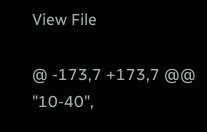View File

@ -173,7 +173,7 @@
"10-40",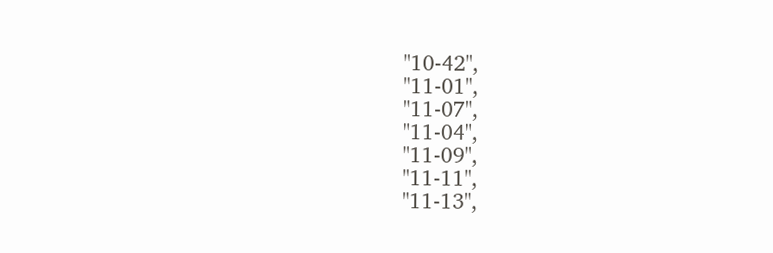"10-42",
"11-01",
"11-07",
"11-04",
"11-09",
"11-11",
"11-13",